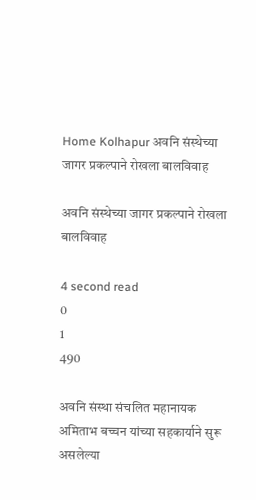Home Kolhapur अवनि संस्थेच्या जागर प्रकल्पाने रोखला बालविवाह

अवनि संस्थेच्या जागर प्रकल्पाने रोखला बालविवाह

4 second read
0
1
490

अवनि संस्था संचलित महानायक अमिताभ बच्चन यांच्या सहकार्याने सुरू असलेल्या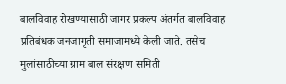बालविवाह रोखण्यासाठी जागर प्रकल्प अंतर्गत बालविवाह प्रतिबंधक जनजागृती समाजामध्ये केली जाते. तसेच मुलांसाठीच्या ग्राम बाल संरक्षण समिती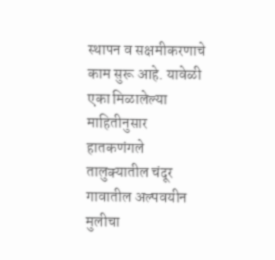स्थापन व सक्षमीकरणाचे काम सुरू आहे. यावेळी एका मिळालेल्या माहितीनुसार हातकणंगले तालुक्यातील चंदूर गावातील अल्पवयीन मुलीचा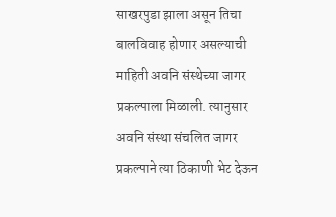साखरपुडा झाला असून तिचा बालविवाह होणार असल्याची माहिती अवनि संस्थेच्या जागर प्रकल्पाला मिळाली. त्यानुसार अवनि संस्था संचलित जागर प्रकल्पाने त्या ठिकाणी भेट देऊन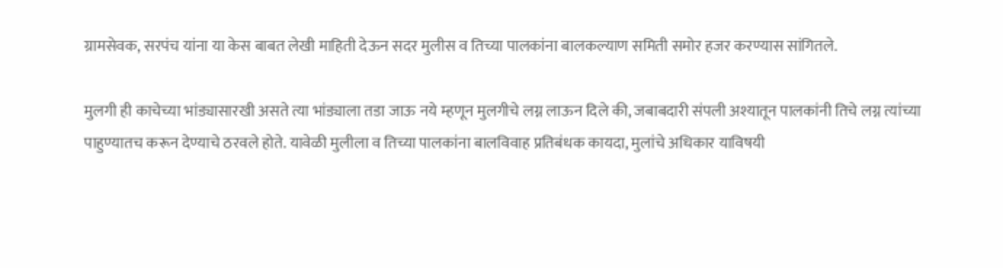ग्रामसेवक, सरपंच यांना या केस बाबत लेखी माहिती देऊन सदर मुलीस व तिच्या पालकांना बालकल्याण समिती समोर हजर करण्यास सांगितले.

मुलगी ही काचेच्या भांड्यासारखी असते त्या भांड्याला तडा जाऊ नये म्हणून मुलगीचे लग्न लाऊन दिले की, जबाबदारी संपली अश्यातून पालकांनी तिचे लग्न त्यांच्या पाहुण्यातच करून देण्याचे ठरवले होते. यावेळी मुलीला व तिच्या पालकांना बालविवाह प्रतिबंधक कायदा, मुलांचे अधिकार याविषयी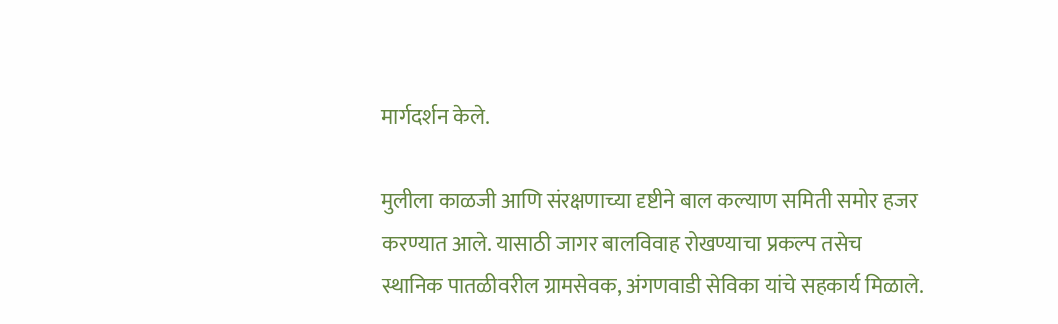मार्गदर्शन केले.

मुलीला काळजी आणि संरक्षणाच्या दृष्टीने बाल कल्याण समिती समोर हजर करण्यात आले. यासाठी जागर बालविवाह रोखण्याचा प्रकल्प तसेच स्थानिक पातळीवरील ग्रामसेवक, अंगणवाडी सेविका यांचे सहकार्य मिळाले.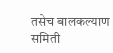तसेच बालकल्याण समिती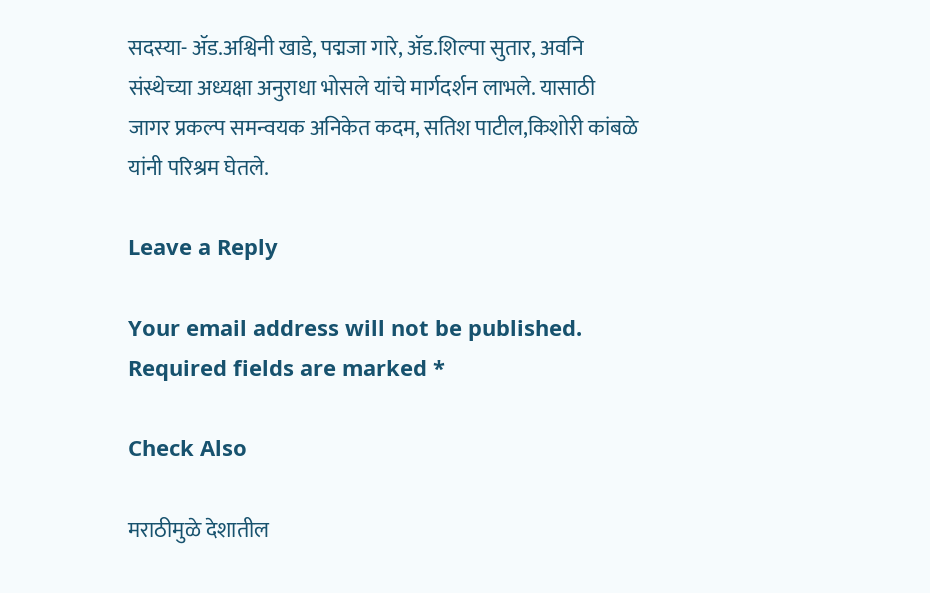सदस्या- ॲड.अश्विनी खाडे, पद्मजा गारे, ॲड.शिल्पा सुतार, अवनि संस्थेच्या अध्यक्षा अनुराधा भोसले यांचे मार्गदर्शन लाभले. यासाठी जागर प्रकल्प समन्वयक अनिकेत कदम, सतिश पाटील,किशोरी कांबळे यांनी परिश्रम घेतले.

Leave a Reply

Your email address will not be published. Required fields are marked *

Check Also

मराठीमुळे देशातील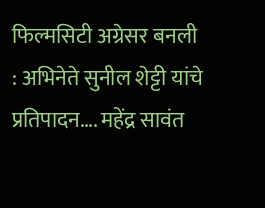फिल्मसिटी अग्रेसर बनली : अभिनेते सुनील शेट्टी यांचे प्रतिपादन…. महेंद्र सावंत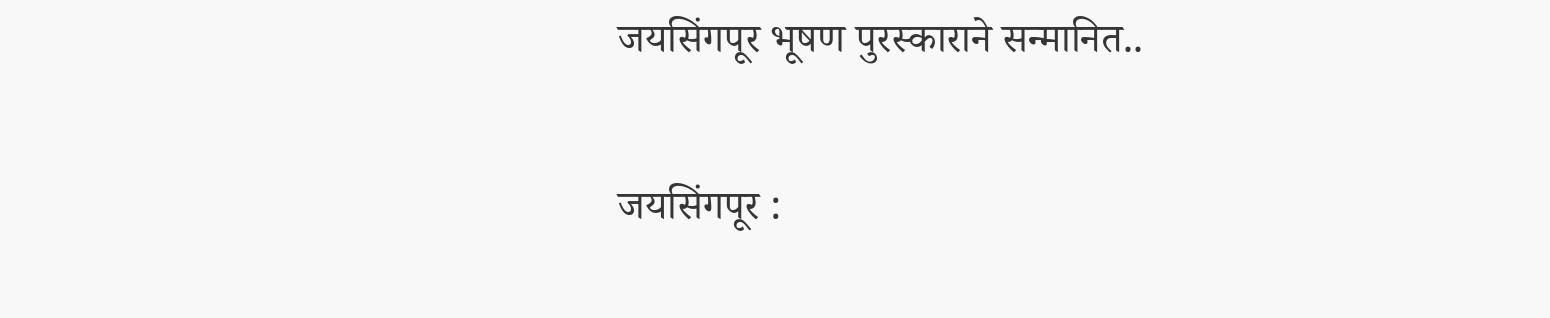जयसिंगपूर भूषण पुरस्काराने सन्मानित..

जयसिंगपूर :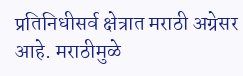प्रतिनिधीसर्व क्षेत्रात मराठी अग्रेसर आहे. मराठीमुळे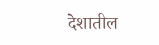देशातील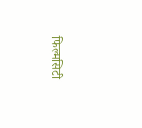फिल्मसिटी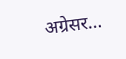अग्रेसर…